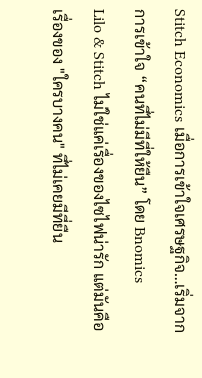Stitch Economics เมื่อการเข้าใจเศรษฐกิจ…เริ่มจากการเข้าใจ “คนที่ไม่มีที่ให้ยืน” โดย Bnomics
Lilo & Stitch ไม่ใช่แค่เรื่องของไซไฟน่ารัก แต่มันคือเรื่องของ "ใครบางคน" ที่ไม่เคยมีที่ยืน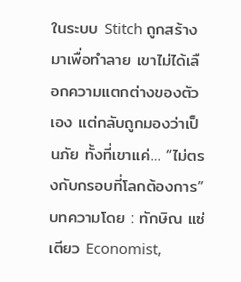ในระบบ Stitch ถูกสร้างมาเพื่อทำลาย เขาไม่ได้เลือกความแตกต่างของตัวเอง แต่กลับถูกมองว่าเป็นภัย ทั้งที่เขาแค่… “ไม่ตรงกับกรอบที่โลกต้องการ”
บทความโดย : ทักษิณ แซ่เตียว Economist,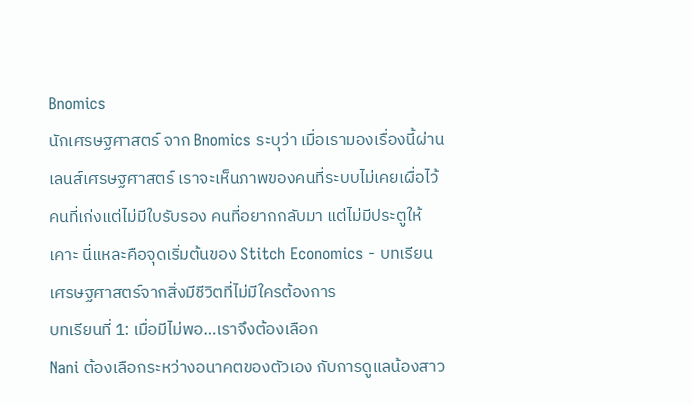Bnomics
นักเศรษฐศาสตร์ จาก Bnomics ระบุว่า เมื่อเรามองเรื่องนี้ผ่านเลนส์เศรษฐศาสตร์ เราจะเห็นภาพของคนที่ระบบไม่เคยเผื่อไว้ คนที่เก่งแต่ไม่มีใบรับรอง คนที่อยากกลับมา แต่ไม่มีประตูให้เคาะ นี่แหละคือจุดเริ่มต้นของ Stitch Economics - บทเรียนเศรษฐศาสตร์จากสิ่งมีชีวิตที่ไม่มีใครต้องการ
บทเรียนที่ 1: เมื่อมีไม่พอ…เราจึงต้องเลือก
Nani ต้องเลือกระหว่างอนาคตของตัวเอง กับการดูแลน้องสาว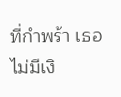ที่กำพร้า เธอไม่มีเงิ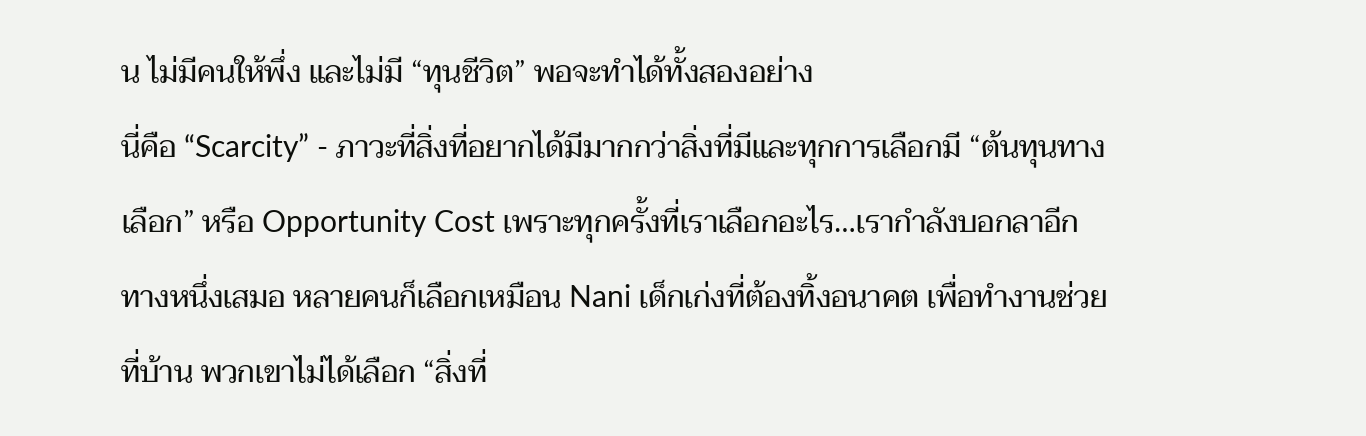น ไม่มีคนให้พึ่ง และไม่มี “ทุนชีวิต” พอจะทำได้ทั้งสองอย่าง
นี่คือ “Scarcity” - ภาวะที่สิ่งที่อยากได้มีมากกว่าสิ่งที่มีและทุกการเลือกมี “ต้นทุนทางเลือก” หรือ Opportunity Cost เพราะทุกครั้งที่เราเลือกอะไร…เรากำลังบอกลาอีกทางหนึ่งเสมอ หลายคนก็เลือกเหมือน Nani เด็กเก่งที่ต้องทิ้งอนาคต เพื่อทำงานช่วยที่บ้าน พวกเขาไม่ได้เลือก “สิ่งที่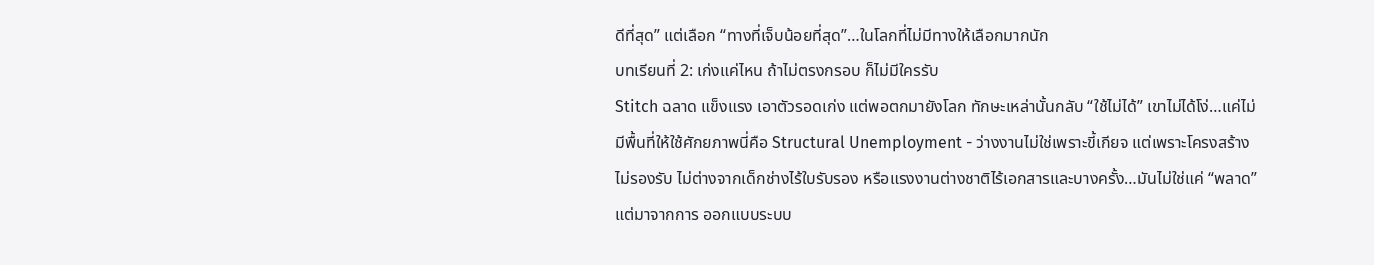ดีที่สุด” แต่เลือก “ทางที่เจ็บน้อยที่สุด”…ในโลกที่ไม่มีทางให้เลือกมากนัก
บทเรียนที่ 2: เก่งแค่ไหน ถ้าไม่ตรงกรอบ ก็ไม่มีใครรับ
Stitch ฉลาด แข็งแรง เอาตัวรอดเก่ง แต่พอตกมายังโลก ทักษะเหล่านั้นกลับ “ใช้ไม่ได้” เขาไม่ได้โง่…แค่ไม่มีพื้นที่ให้ใช้ศักยภาพนี่คือ Structural Unemployment - ว่างงานไม่ใช่เพราะขี้เกียจ แต่เพราะโครงสร้างไม่รองรับ ไม่ต่างจากเด็กช่างไร้ใบรับรอง หรือแรงงานต่างชาติไร้เอกสารและบางครั้ง…มันไม่ใช่แค่ “พลาด” แต่มาจากการ ออกแบบระบบ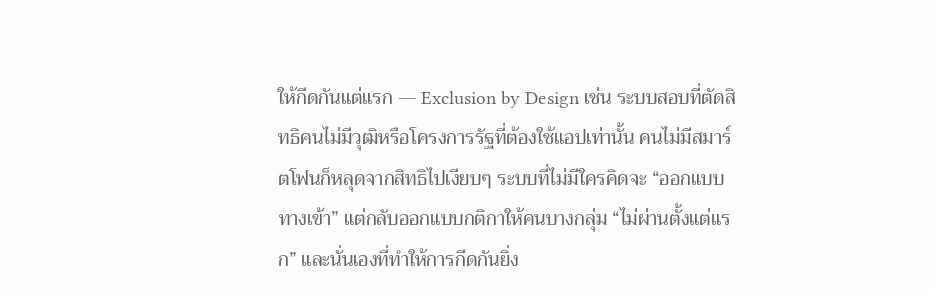ให้กีดกันแต่แรก — Exclusion by Design เช่น ระบบสอบที่ตัดสิทธิคนไม่มีวุฒิหรือโครงการรัฐที่ต้องใช้แอปเท่านั้น คนไม่มีสมาร์ตโฟนก็หลุดจากสิทธิไปเงียบๆ ระบบที่ไม่มีใครคิดจะ “ออกแบบทางเข้า” แต่กลับออกแบบกติกาให้คนบางกลุ่ม “ไม่ผ่านตั้งแต่แรก” และนั่นเองที่ทำให้การกีดกันยิ่ง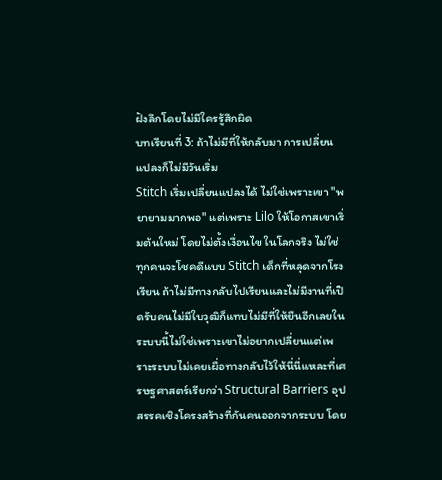ฝังลึกโดยไม่มีใครรู้สึกผิด
บทเรียนที่ 3: ถ้าไม่มีที่ให้กลับมา การเปลี่ยนแปลงก็ไม่มีวันเริ่ม
Stitch เริ่มเปลี่ยนแปลงได้ ไม่ใช่เพราะเขา "พยายามมากพอ" แต่เพราะ Lilo ให้โอกาสเขาเริ่มต้นใหม่ โดยไม่ตั้งเงื่อนไข ในโลกจริง ไม่ใช่ทุกคนจะโชคดีแบบ Stitch เด็กที่หลุดจากโรงเรียน ถ้าไม่มีทางกลับไปเรียนและไม่มีงานที่เปิดรับคนไม่มีใบวุฒิก็แทบไม่มีที่ให้ยืนอีกเลยในระบบนี้ไม่ใช่เพราะเขาไม่อยากเปลี่ยนแต่เพราะระบบไม่เคยเผื่อทางกลับไว้ให้นี่นี่แหละที่เศรษฐศาสตร์เรียกว่า Structural Barriers อุปสรรคเชิงโครงสร้างที่กันคนออกจากระบบ โดย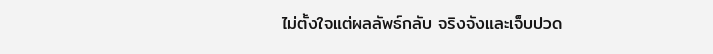ไม่ตั้งใจแต่ผลลัพธ์กลับ จริงจังและเจ็บปวด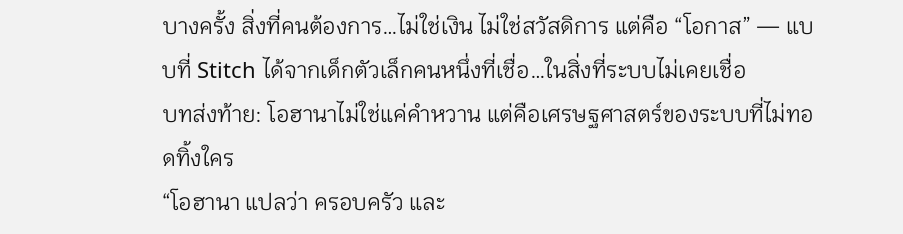บางครั้ง สิ่งที่คนต้องการ…ไม่ใช่เงิน ไม่ใช่สวัสดิการ แต่คือ “โอกาส” — แบบที่ Stitch ได้จากเด็กตัวเล็กคนหนึ่งที่เชื่อ…ในสิ่งที่ระบบไม่เคยเชื่อ
บทส่งท้าย: โอฮานาไม่ใช่แค่คำหวาน แต่คือเศรษฐศาสตร์ของระบบที่ไม่ทอดทิ้งใคร
“โอฮานา แปลว่า ครอบครัว และ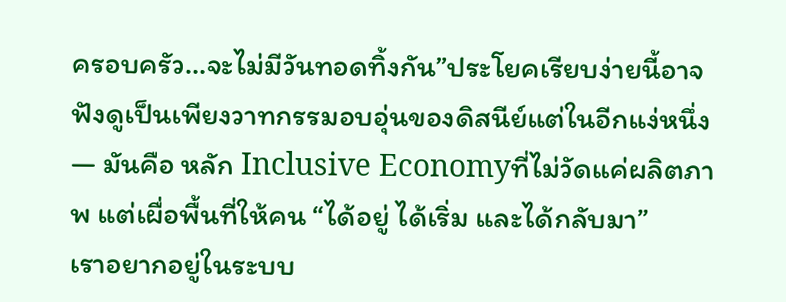ครอบครัว…จะไม่มีวันทอดทิ้งกัน”ประโยคเรียบง่ายนี้อาจฟังดูเป็นเพียงวาทกรรมอบอุ่นของดิสนีย์แต่ในอีกแง่หนึ่ง — มันคือ หลัก Inclusive Economyที่ไม่วัดแค่ผลิตภาพ แต่เผื่อพื้นที่ให้คน “ได้อยู่ ได้เริ่ม และได้กลับมา”
เราอยากอยู่ในระบบ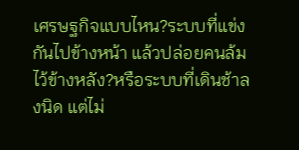เศรษฐกิจแบบไหน?ระบบที่แข่งกันไปข้างหน้า แล้วปล่อยคนล้มไว้ข้างหลัง?หรือระบบที่เดินช้าลงนิด แต่ไม่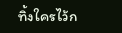ทิ้งใครไว้ก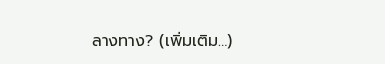ลางทาง? (เพิ่มเติม…)